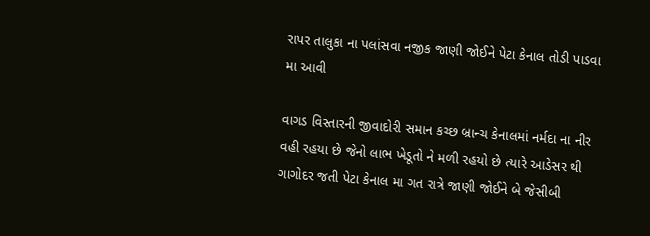રાપર તાલુકા ના પલાંસવા નજીક જાણી જોઈને પેટા કેનાલ તોડી પાડવા મા આવી

વાગડ વિસ્તારની જીવાદોરી સમાન કચ્છ બ્રાન્ચ કેનાલમાં નર્મદા ના નીર વહી રહયા છે જેનો લાભ ખેડૂતો ને મળી રહયો છે ત્યારે આડેસર થી ગાગોદર જતી પેટા કેનાલ મા ગત રાત્રે જાણી જોઈને બે જેસીબી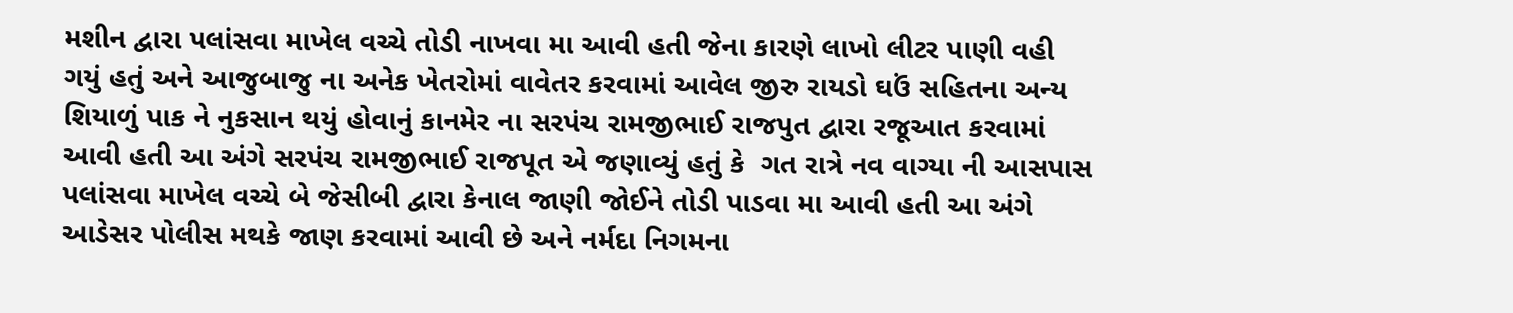મશીન દ્વારા પલાંસવા માખેલ વચ્ચે તોડી નાખવા મા આવી હતી જેના કારણે લાખો લીટર પાણી વહી ગયું હતું અને આજુબાજુ ના અનેક ખેતરોમાં વાવેતર કરવામાં આવેલ જીરુ રાયડો ઘઉં સહિતના અન્ય શિયાળું પાક ને નુકસાન થયું હોવાનું કાનમેર ના સરપંચ રામજીભાઈ રાજપુત દ્વારા રજૂઆત કરવામાં આવી હતી આ અંગે સરપંચ રામજીભાઈ રાજપૂત એ જણાવ્યું હતું કે  ગત રાત્રે નવ વાગ્યા ની આસપાસ પલાંસવા માખેલ વચ્ચે બે જેસીબી દ્વારા કેનાલ જાણી જોઈને તોડી પાડવા મા આવી હતી આ અંગે આડેસર પોલીસ મથકે જાણ કરવામાં આવી છે અને નર્મદા નિગમના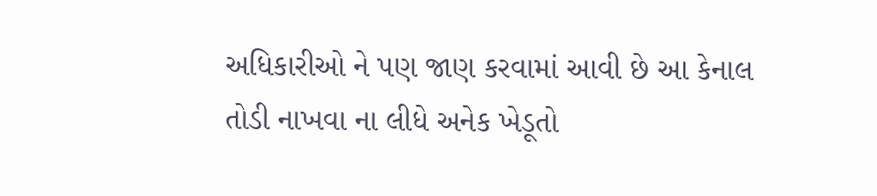અધિકારીઓ ને પણ જાણ કરવામાં આવી છે આ કેનાલ તોડી નાખવા ના લીધે અનેક ખેડૂતો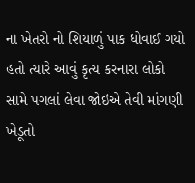ના ખેતરો નો શિયાળું પાક ધોવાઈ ગયો હતો ત્યારે આવું કૃત્ય કરનારા લોકો સામે પગલાં લેવા જોઇએ તેવી માંગણી ખેડૂતો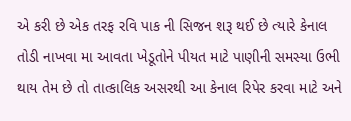એ કરી છે એક તરફ રવિ પાક ની સિજન શરૂ થઈ છે ત્યારે કેનાલ તોડી નાખવા મા આવતા ખેડૂતોને પીયત માટે પાણીની સમસ્યા ઉભી થાય તેમ છે તો તાત્કાલિક અસરથી આ કેનાલ રિપેર કરવા માટે અને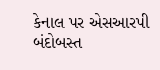કેનાલ પર એસઆરપી બંદોબસ્ત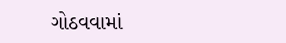ગોઠવવામાં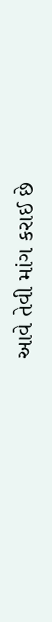આવે તેવી માંગ કરાઈ છે